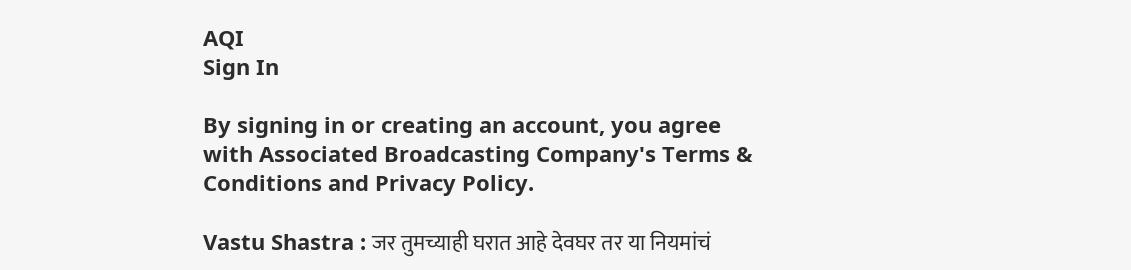AQI
Sign In

By signing in or creating an account, you agree with Associated Broadcasting Company's Terms & Conditions and Privacy Policy.

Vastu Shastra : जर तुमच्याही घरात आहे देवघर तर या नियमांचं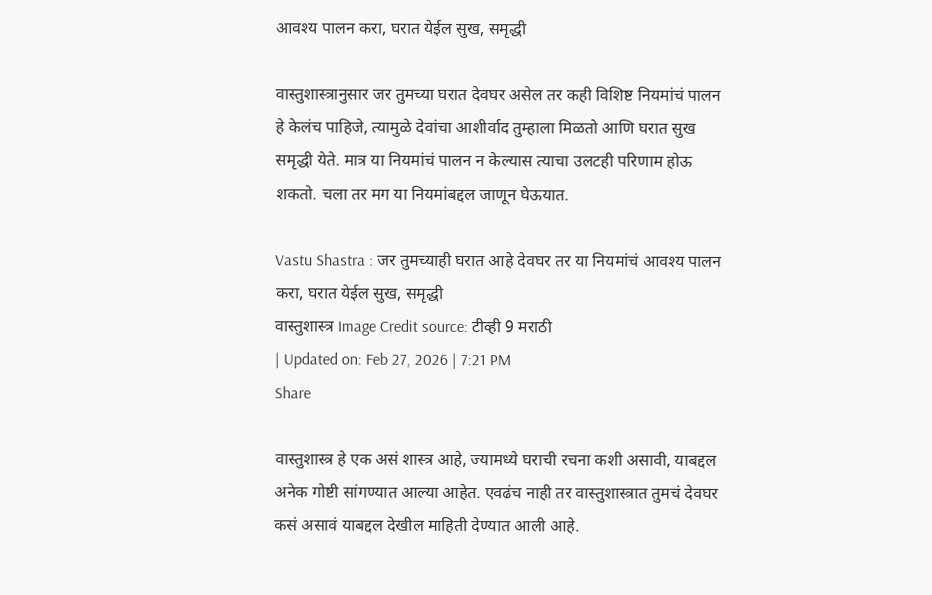आवश्य पालन करा, घरात येईल सुख, समृद्धी

वास्तुशास्त्रानुसार जर तुमच्या घरात देवघर असेल तर कही विशिष्ट नियमांचं पालन हे केलंच पाहिजे, त्यामुळे देवांचा आशीर्वाद तुम्हाला मिळतो आणि घरात सुख समृद्धी येते. मात्र या नियमांचं पालन न केल्यास त्याचा उलटही परिणाम होऊ शकतो. चला तर मग या नियमांबद्दल जाणून घेऊयात.

Vastu Shastra : जर तुमच्याही घरात आहे देवघर तर या नियमांचं आवश्य पालन करा, घरात येईल सुख, समृद्धी
वास्तुशास्त्र Image Credit source: टीव्ही 9 मराठी
| Updated on: Feb 27, 2026 | 7:21 PM
Share

वास्तुशास्त्र हे एक असं शास्त्र आहे, ज्यामध्ये घराची रचना कशी असावी, याबद्दल अनेक गोष्टी सांगण्यात आल्या आहेत. एवढंच नाही तर वास्तुशास्त्रात तुमचं देवघर कसं असावं याबद्दल देखील माहिती देण्यात आली आहे.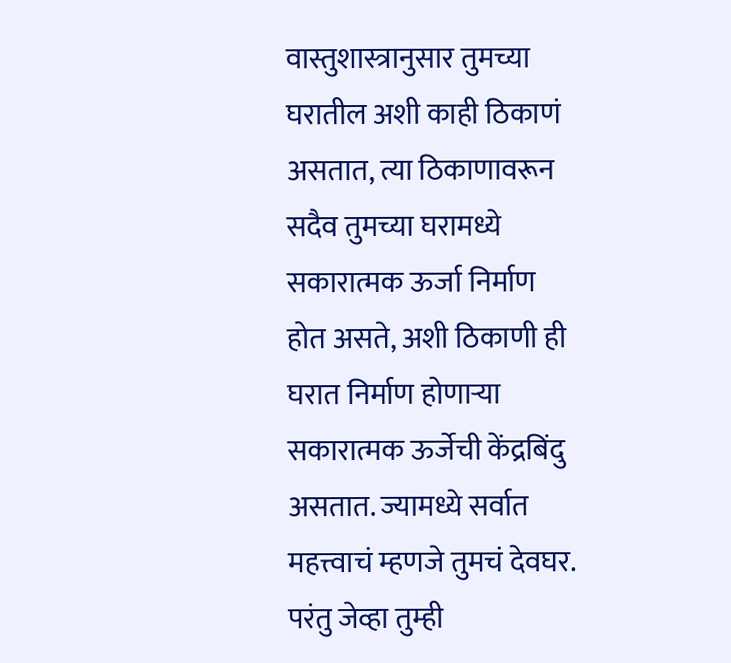वास्तुशास्त्रानुसार तुमच्या घरातील अशी काही ठिकाणं असतात, त्या ठिकाणावरून सदैव तुमच्या घरामध्ये सकारात्मक ऊर्जा निर्माण होत असते, अशी ठिकाणी ही घरात निर्माण होणाऱ्या सकारात्मक ऊर्जेची केंद्रबिंदु असतात. ज्यामध्ये सर्वात महत्त्वाचं म्हणजे तुमचं देवघर. परंतु जेव्हा तुम्ही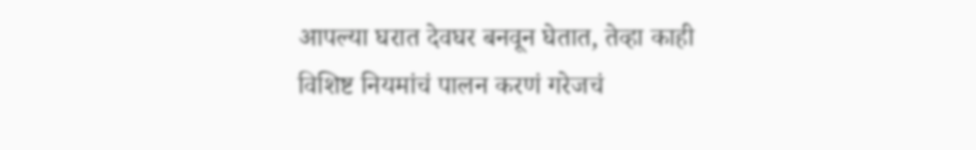आपल्या घरात देवघर बनवून घेतात, तेव्हा काही विशिष्ट नियमांचं पालन करणं गरेजचं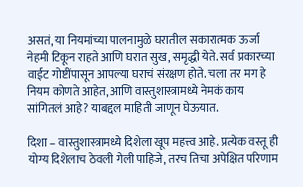असतं, या नियमांच्या पालनामुळे घरातील सकारात्मक ऊर्जा नेहमी टिकून राहते आणि घरात सुख, समृद्धी येते. सर्व प्रकारच्या वाईट गोष्टींपासून आपल्या घराचं संरक्षण होते. चला तर मग हे नियम कोणते आहेत, आणि वास्तुशास्त्रामध्ये नेमकं काय सांगितलं आहे? याबद्दल माहिती जाणून घेऊयात.

दिशा – वास्तुशास्त्रामध्ये दिशेला खूप महत्त्व आहे. प्रत्येक वस्तू ही योग्य दिशेलाच ठेवली गेली पाहिजे, तरच तिचा अपेक्षित परिणाम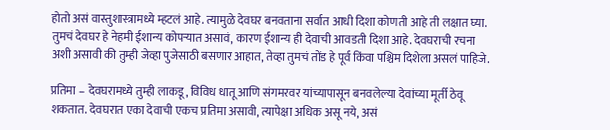होतो असं वास्तुशास्त्रामध्ये म्हटलं आहे. त्यामुळे देवघर बनवताना सर्वात आधी दिशा कोणती आहे ती लक्षात घ्या. तुमचं देवघर हे नेहमी ईशान्य कोपऱ्यात असावं, कारण ईशान्य ही देवाची आवडती दिशा आहे. देवघराची रचना अशी असावी की तुम्ही जेव्हा पुजेसाठी बसणार आहात, तेव्हा तुमचं तोंड हे पूर्व किंवा पश्चिम दिशेला असलं पाहिजे.

प्रतिमा – देवघरामध्ये तुम्ही लाकडू, विविध धातू आणि संगमरवर यांच्यापासून बनवलेल्या देवांच्या मूर्ती ठेवू शकतात. देवघरात एका देवाची एकच प्रतिमा असावी, त्यापेक्षा अधिक असू नये, असं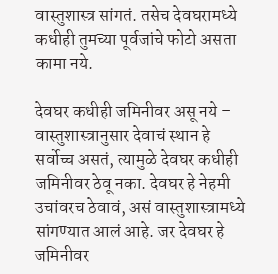वास्तुशास्त्र सांगतं. तसेच देवघरामध्ये कधीही तुमच्या पूर्वजांचे फोटो असता कामा नये.

देवघर कधीही जमिनीवर असू नये – वास्तुशास्त्रानुसार देवाचं स्थान हे सर्वोच्च असतं, त्यामुळे देवघर कधीही जमिनीवर ठेवू नका. देवघर हे नेहमी उचांवरच ठेवावं, असं वास्तुशास्त्रामध्ये सांगण्यात आलं आहे. जर देवघर हे जमिनीवर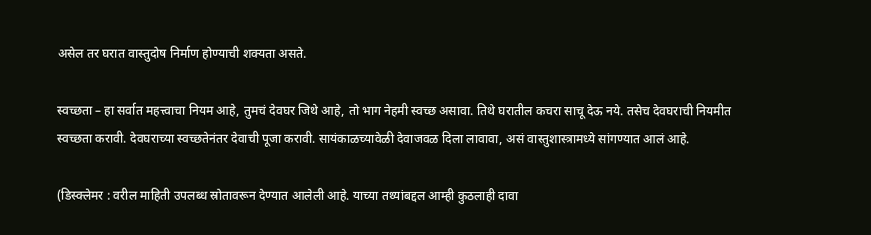असेल तर घरात वास्तुदोष निर्माण होण्याची शक्यता असते.

स्वच्छता – हा सर्वात महत्त्वाचा नियम आहे, तुमचं देवघर जिथे आहे, तो भाग नेहमी स्वच्छ असावा. तिथे घरातील कचरा साचू देऊ नये. तसेच देवघराची नियमीत स्वच्छता करावी. देवघराच्या स्वच्छतेनंतर देवाची पूजा करावी. सायंकाळच्यावेळी देवाजवळ दिला लावावा, असं वास्तुशास्त्रामध्ये सांगण्यात आलं आहे.

(डिस्क्लेमर : वरील माहिती उपलब्ध स्रोतावरून देण्यात आलेली आहे. याच्या तथ्यांबद्दल आम्ही कुठलाही दावा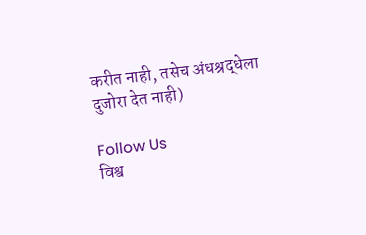करीत नाही, तसेच अंधश्रद्धेला दुजोरा देत नाही)

Follow Us
विश्व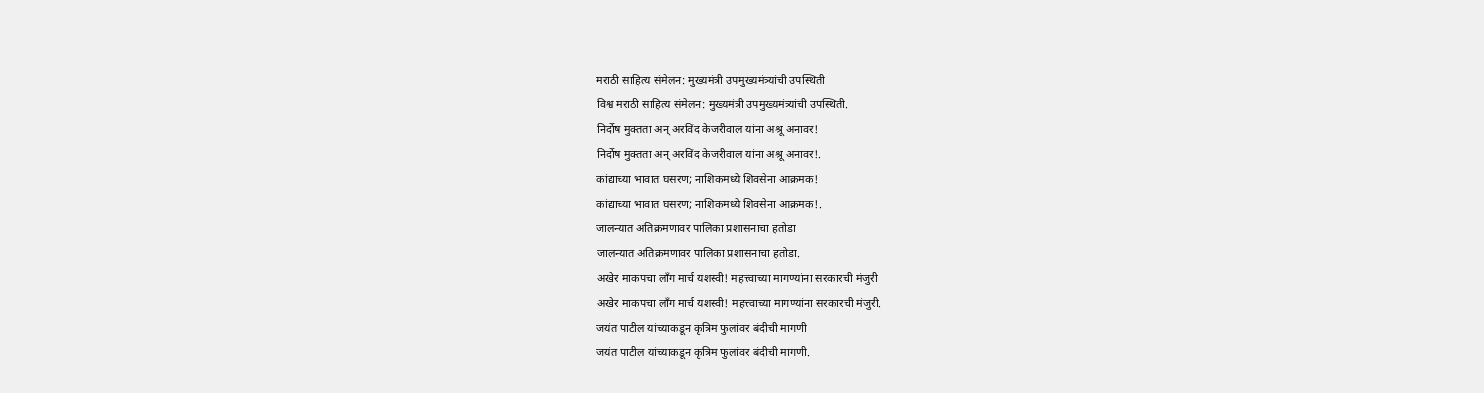मराठी साहित्य संमेलन: मुख्यमंत्री उपमुख्यमंत्र्यांची उपस्थिती
विश्व मराठी साहित्य संमेलन: मुख्यमंत्री उपमुख्यमंत्र्यांची उपस्थिती.
निर्दोष मुक्तता अन् अरविंद केजरीवाल यांना अश्रू अनावर!
निर्दोष मुक्तता अन् अरविंद केजरीवाल यांना अश्रू अनावर!.
कांद्याच्या भावात घसरण; नाशिकमध्ये शिवसेना आक्रमक!
कांद्याच्या भावात घसरण; नाशिकमध्ये शिवसेना आक्रमक!.
जालन्यात अतिक्रमणावर पालिका प्रशासनाचा हतोडा
जालन्यात अतिक्रमणावर पालिका प्रशासनाचा हतोडा.
अखेर माकपचा लाँग मार्च यशस्वी! महत्त्वाच्या मागण्यांना सरकारची मंजुरी
अखेर माकपचा लाँग मार्च यशस्वी! महत्त्वाच्या मागण्यांना सरकारची मंजुरी.
जयंत पाटील यांच्याकडून कृत्रिम फुलांवर बंदीची मागणी
जयंत पाटील यांच्याकडून कृत्रिम फुलांवर बंदीची मागणी.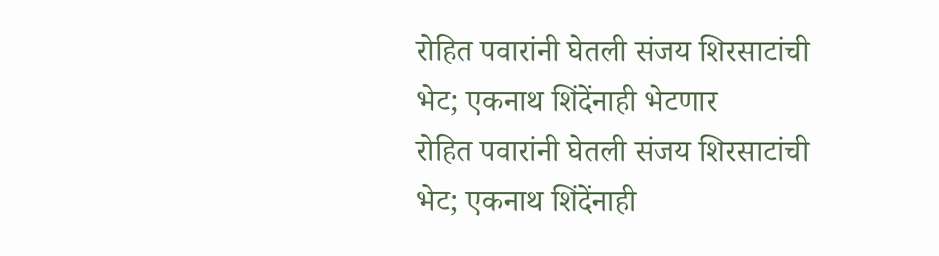रोहित पवारांनी घेतली संजय शिरसाटांची भेट; एकनाथ शिंदेंनाही भेटणार
रोहित पवारांनी घेतली संजय शिरसाटांची भेट; एकनाथ शिंदेंनाही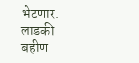भेटणार.
लाडकी बहीण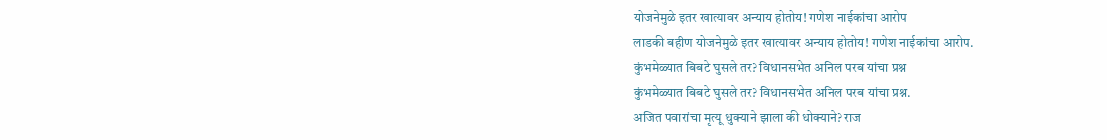योजनेमुळे इतर खात्यावर अन्याय होतोय! गणेश नाईकांचा आरोप
लाडकी बहीण योजनेमुळे इतर खात्यावर अन्याय होतोय! गणेश नाईकांचा आरोप.
कुंभमेळ्यात बिबटे घुसले तर? विधानसभेत अनिल परब यांचा प्रश्न
कुंभमेळ्यात बिबटे घुसले तर? विधानसभेत अनिल परब यांचा प्रश्न.
अजित पवारांचा मृत्यू धुक्याने झाला की धोक्याने? राज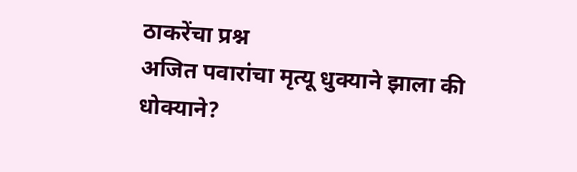ठाकरेंचा प्रश्न
अजित पवारांचा मृत्यू धुक्याने झाला की धोक्याने?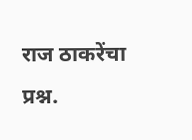राज ठाकरेंचा प्रश्न.